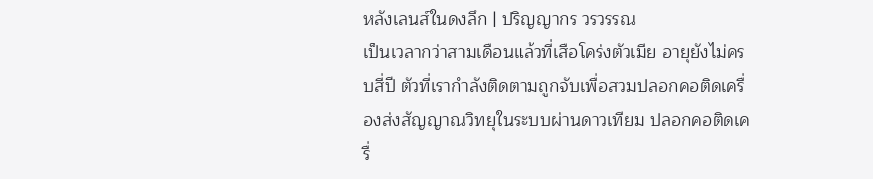หลังเลนส์ในดงลึก | ปริญญากร วรวรรณ
เป็นเวลากว่าสามเดือนแล้วที่เสือโคร่งตัวเมีย อายุยังไม่ครบสี่ปี ตัวที่เรากำลังติดตามถูกจับเพื่อสวมปลอกคอติดเครื่องส่งสัญญาณวิทยุในระบบผ่านดาวเทียม ปลอกคอติดเครื่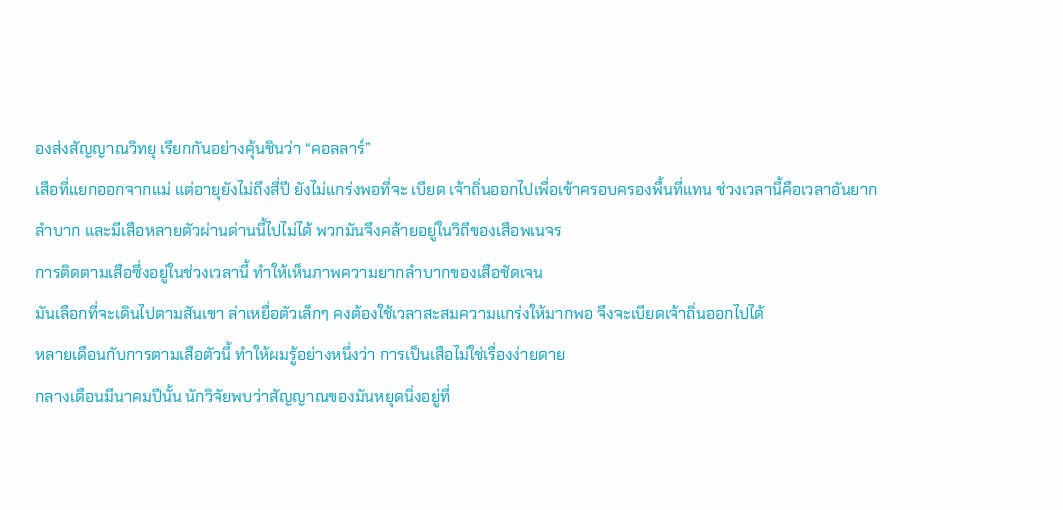องส่งสัญญาณวิทยุ เรียกกันอย่างคุ้นชินว่า “คอลลาร์”
เสือที่แยกออกจากแม่ แต่อายุยังไม่ถึงสี่ปี ยังไม่แกร่งพอที่จะ เบียด เจ้าถิ่นออกไปเพื่อเข้าครอบครองพื้นที่แทน ช่วงเวลานี้คือเวลาอันยากลำบาก และมีเสือหลายตัวผ่านด่านนี้ไปไม่ได้ พวกมันจึงคล้ายอยู่ในวิถีของเสือพเนจร
การติดตามเสือซึ่งอยู่ในช่วงเวลานี้ ทำให้เห็นภาพความยากลำบากของเสือชัดเจน
มันเลือกที่จะเดินไปตามสันเขา ล่าเหยื่อตัวเล็กๆ คงต้องใช้เวลาสะสมความแกร่งให้มากพอ จึงจะเบียดเจ้าถิ่นออกไปได้
หลายเดือนกับการตามเสือตัวนี้ ทำให้ผมรู้อย่างหนึ่งว่า การเป็นเสือไม่ใช่เรื่องง่ายดาย
กลางเดือนมีนาคมปีนั้น นักวิจัยพบว่าสัญญาณของมันหยุดนิ่งอยู่ที่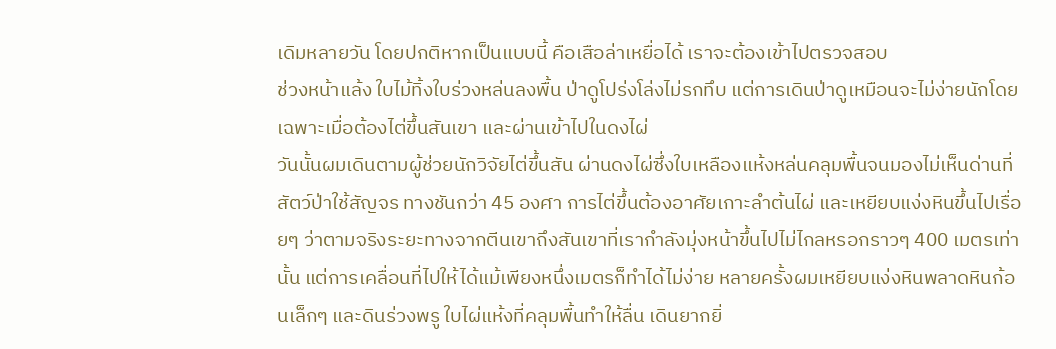เดิมหลายวัน โดยปกติหากเป็นแบบนี้ คือเสือล่าเหยื่อได้ เราจะต้องเข้าไปตรวจสอบ
ช่วงหน้าแล้ง ใบไม้ทิ้งใบร่วงหล่นลงพื้น ป่าดูโปร่งโล่งไม่รกทึบ แต่การเดินป่าดูเหมือนจะไม่ง่ายนักโดยเฉพาะเมื่อต้องไต่ขึ้นสันเขา และผ่านเข้าไปในดงไผ่
วันนั้นผมเดินตามผู้ช่วยนักวิจัยไต่ขึ้นสัน ผ่านดงไผ่ซึ่งใบเหลืองแห้งหล่นคลุมพื้นจนมองไม่เห็นด่านที่สัตว์ป่าใช้สัญจร ทางชันกว่า 45 องศา การไต่ขึ้นต้องอาศัยเกาะลำต้นไผ่ และเหยียบแง่งหินขึ้นไปเรื่อยๆ ว่าตามจริงระยะทางจากตีนเขาถึงสันเขาที่เรากำลังมุ่งหน้าขึ้นไปไม่ไกลหรอกราวๆ 400 เมตรเท่านั้น แต่การเคลื่อนที่ไปให้ได้แม้เพียงหนึ่งเมตรก็ทำได้ไม่ง่าย หลายครั้งผมเหยียบแง่งหินพลาดหินก้อนเล็กๆ และดินร่วงพรู ใบไผ่แห้งที่คลุมพื้นทำให้ลื่น เดินยากยิ่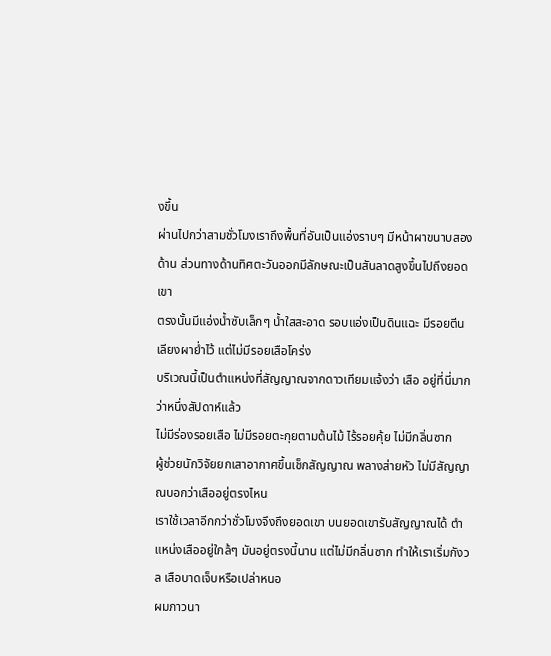งขึ้น
ผ่านไปกว่าสามชั่วโมงเราถึงพื้นที่อันเป็นแอ่งราบๆ มีหน้าผาขนาบสองด้าน ส่วนทางด้านทิศตะวันออกมีลักษณะเป็นสันลาดสูงขึ้นไปถึงยอดเขา
ตรงนั้นมีแอ่งน้ำซับเล็กๆ น้ำใสสะอาด รอบแอ่งเป็นดินแฉะ มีรอยตีนเลียงผาย่ำไว้ แต่ไม่มีรอยเสือโคร่ง
บริเวณนี้เป็นตำแหน่งที่สัญญาณจากดาวเทียมแจ้งว่า เสือ อยู่ที่นี่มากว่าหนึ่งสัปดาห์แล้ว
ไม่มีร่องรอยเสือ ไม่มีรอยตะกุยตามต้นไม้ ไร้รอยคุ้ย ไม่มีกลิ่นซาก
ผู้ช่วยนักวิจัยยกเสาอากาศขึ้นเช็กสัญญาณ พลางส่ายหัว ไม่มีสัญญาณบอกว่าเสืออยู่ตรงไหน
เราใช้เวลาอีกกว่าชั่วโมงจึงถึงยอดเขา บนยอดเขารับสัญญาณได้ ตำแหน่งเสืออยู่ใกล้ๆ มันอยู่ตรงนี้นาน แต่ไม่มีกลิ่นซาก ทำให้เราเริ่มกังวล เสือบาดเจ็บหรือเปล่าหนอ
ผมภาวนา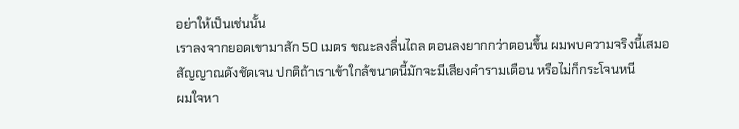อย่าให้เป็นเช่นนั้น
เราลงจากยอดเขามาสัก 50 เมตร ขณะลงลื่นไถล ตอนลงยากกว่าตอนขึ้น ผมพบความจริงนี้เสมอ
สัญญาณดังชัดเจน ปกติถ้าเราเข้าใกล้ขนาดนี้มักจะมีเสียงคำรามเตือน หรือไม่ก็กระโจนหนี
ผมใจหา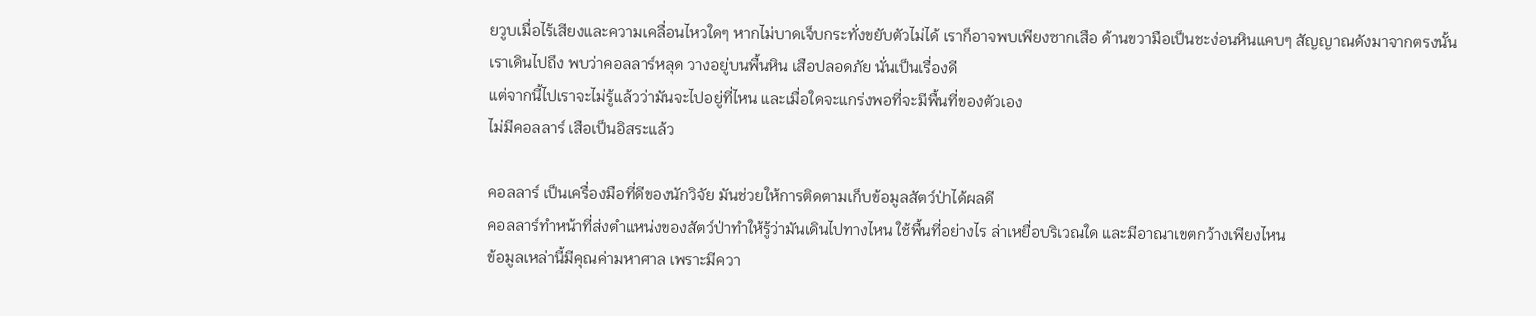ยวูบเมื่อไร้เสียงและความเคลื่อนไหวใดๆ หากไม่บาดเจ็บกระทั่งขยับตัวไม่ได้ เราก็อาจพบเพียงซากเสือ ด้านขวามือเป็นชะง่อนหินแคบๆ สัญญาณดังมาจากตรงนั้น
เราเดินไปถึง พบว่าคอลลาร์หลุด วางอยู่บนพื้นหิน เสือปลอดภัย นั่นเป็นเรื่องดี
แต่จากนี้ไปเราจะไม่รู้แล้วว่ามันจะไปอยู่ที่ไหน และเมื่อใดจะแกร่งพอที่จะมีพื้นที่ของตัวเอง
ไม่มีคอลลาร์ เสือเป็นอิสระแล้ว

คอลลาร์ เป็นเครื่องมือที่ดีของนักวิจัย มันช่วยให้การติดตามเก็บข้อมูลสัตว์ป่าได้ผลดี
คอลลาร์ทำหน้าที่ส่งตำแหน่งของสัตว์ป่าทำให้รู้ว่ามันเดินไปทางไหน ใช้พื้นที่อย่างไร ล่าเหยื่อบริเวณใด และมีอาณาเขตกว้างเพียงไหน
ข้อมูลเหล่านี้มีคุณค่ามหาศาล เพราะมีควา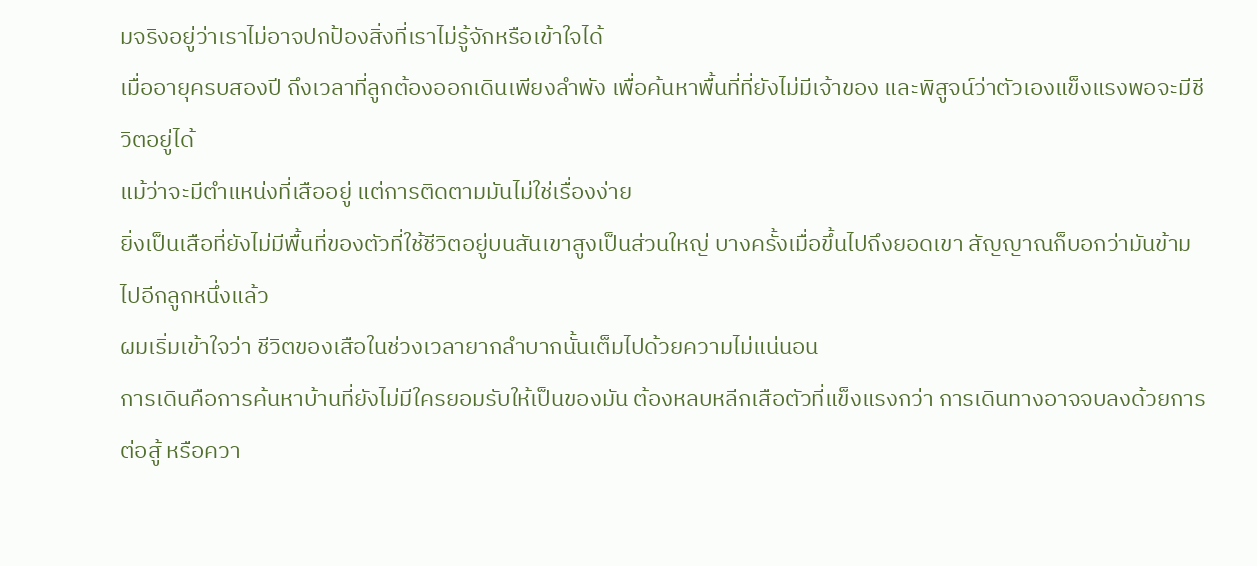มจริงอยู่ว่าเราไม่อาจปกป้องสิ่งที่เราไม่รู้จักหรือเข้าใจได้
เมื่ออายุครบสองปี ถึงเวลาที่ลูกต้องออกเดินเพียงลำพัง เพื่อค้นหาพื้นที่ที่ยังไม่มีเจ้าของ และพิสูจน์ว่าตัวเองแข็งแรงพอจะมีชีวิตอยู่ได้
แม้ว่าจะมีตำแหน่งที่เสืออยู่ แต่การติดตามมันไม่ใช่เรื่องง่าย
ยิ่งเป็นเสือที่ยังไม่มีพื้นที่ของตัวที่ใช้ชีวิตอยู่บนสันเขาสูงเป็นส่วนใหญ่ บางครั้งเมื่อขึ้นไปถึงยอดเขา สัญญาณก็บอกว่ามันข้ามไปอีกลูกหนึ่งแล้ว
ผมเริ่มเข้าใจว่า ชีวิตของเสือในช่วงเวลายากลำบากนั้นเต็มไปด้วยความไม่แน่นอน
การเดินคือการค้นหาบ้านที่ยังไม่มีใครยอมรับให้เป็นของมัน ต้องหลบหลีกเสือตัวที่แข็งแรงกว่า การเดินทางอาจจบลงด้วยการต่อสู้ หรือควา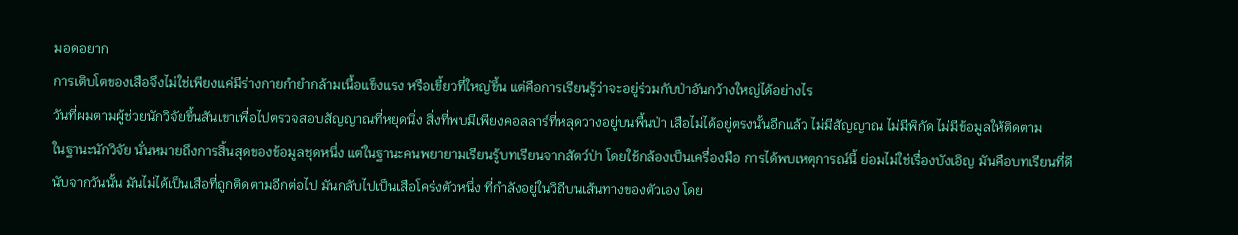มอดอยาก
การเติบโตของเสือจึงไม่ใช่เพียงแค่มีร่างกายกำยำกล้ามเนื้อแข็งแรง หรือเขี้ยวที่ใหญ่ขึ้น แต่คือการเรียนรู้ว่าจะอยู่ร่วมกับป่าอันกว้างใหญ่ได้อย่างไร
วันที่ผมตามผู้ช่วยนักวิจัยขึ้นสันเขาเพื่อไปตรวจสอบสัญญาณที่หยุดนิ่ง สิ่งที่พบมีเพียงคอลลาร์ที่หลุดวางอยู่บนพื้นป่า เสือไม่ได้อยู่ตรงนั้นอีกแล้ว ไม่มีสัญญาณ ไม่มีพิกัด ไม่มีข้อมูลให้ติดตาม
ในฐานะนักวิจัย นั่นหมายถึงการสิ้นสุดของข้อมูลชุดหนึ่ง แต่ในฐานะคนพยายามเรียนรู้บทเรียนจากสัตว์ป่า โดยใช้กล้องเป็นเครื่องมือ การได้พบเหตุการณ์นี้ ย่อมไม่ใช่เรื่องบังเอิญ มันคือบทเรียนที่ดี
นับจากวันนั้น มันไม่ได้เป็นเสือที่ถูกติดตามอีกต่อไป มันกลับไปเป็นเสือโคร่งตัวหนึ่ง ที่กำลังอยู่ในวิถีบนเส้นทางของตัวเอง โดย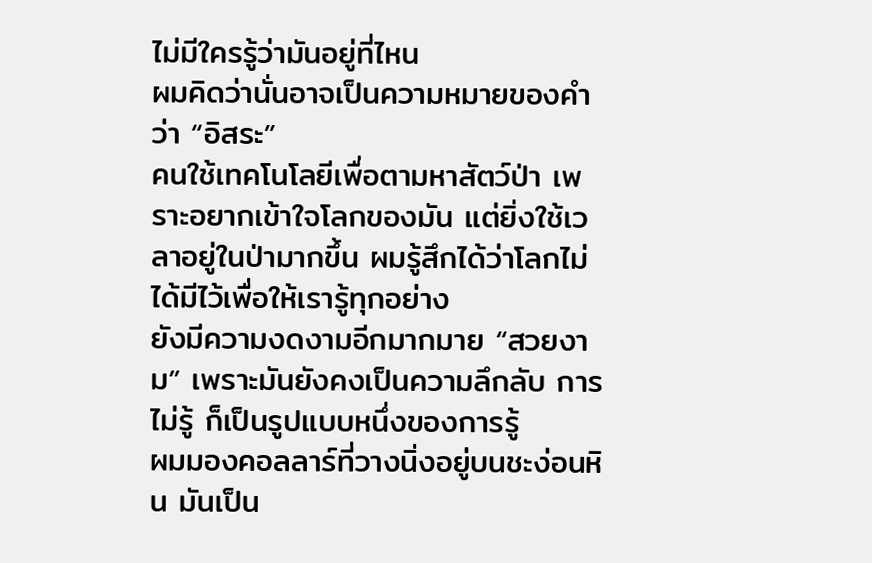ไม่มีใครรู้ว่ามันอยู่ที่ไหน
ผมคิดว่านั่นอาจเป็นความหมายของคำว่า “อิสระ”
คนใช้เทคโนโลยีเพื่อตามหาสัตว์ป่า เพราะอยากเข้าใจโลกของมัน แต่ยิ่งใช้เวลาอยู่ในป่ามากขึ้น ผมรู้สึกได้ว่าโลกไม่ได้มีไว้เพื่อให้เรารู้ทุกอย่าง
ยังมีความงดงามอีกมากมาย “สวยงาม” เพราะมันยังคงเป็นความลึกลับ การไม่รู้ ก็เป็นรูปแบบหนึ่งของการรู้
ผมมองคอลลาร์ที่วางนิ่งอยู่บนชะง่อนหิน มันเป็น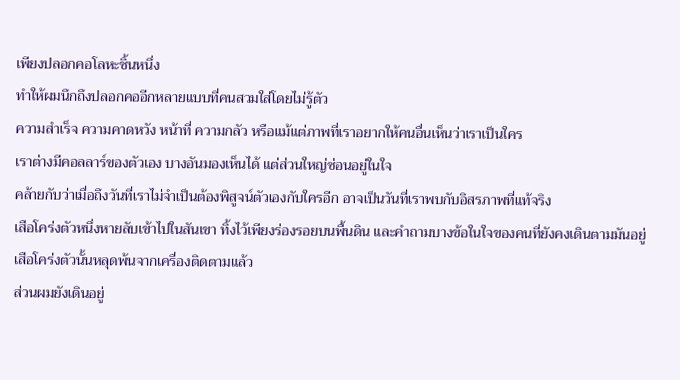เพียงปลอกคอโลหะชิ้นหนึ่ง
ทำให้ผมนึกถึงปลอกคออีกหลายแบบที่คนสวมใส่โดยไม่รู้ตัว
ความสำเร็จ ความคาดหวัง หน้าที่ ความกลัว หรือแม้แต่ภาพที่เราอยากให้คนอื่นเห็นว่าเราเป็นใคร
เราต่างมีคอลลาร์ของตัวเอง บางอันมองเห็นได้ แต่ส่วนใหญ่ซ่อนอยู่ในใจ
คล้ายกับว่าเมื่อถึงวันที่เราไม่จำเป็นต้องพิสูจน์ตัวเองกับใครอีก อาจเป็นวันที่เราพบกับอิสรภาพที่แท้จริง
เสือโคร่งตัวหนึ่งหายลับเข้าไปในสันเขา ทิ้งไว้เพียงร่องรอยบนพื้นดิน และคำถามบางข้อในใจของคนที่ยังคงเดินตามมันอยู่
เสือโคร่งตัวนั้นหลุดพ้นจากเครื่องติดตามแล้ว
ส่วนผมยังเดินอยู่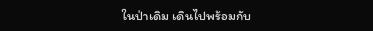ในป่าเดิม เดินไปพร้อมกับ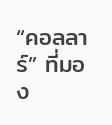“คอลลาร์” ที่มอง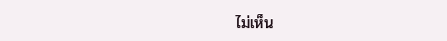ไม่เห็น